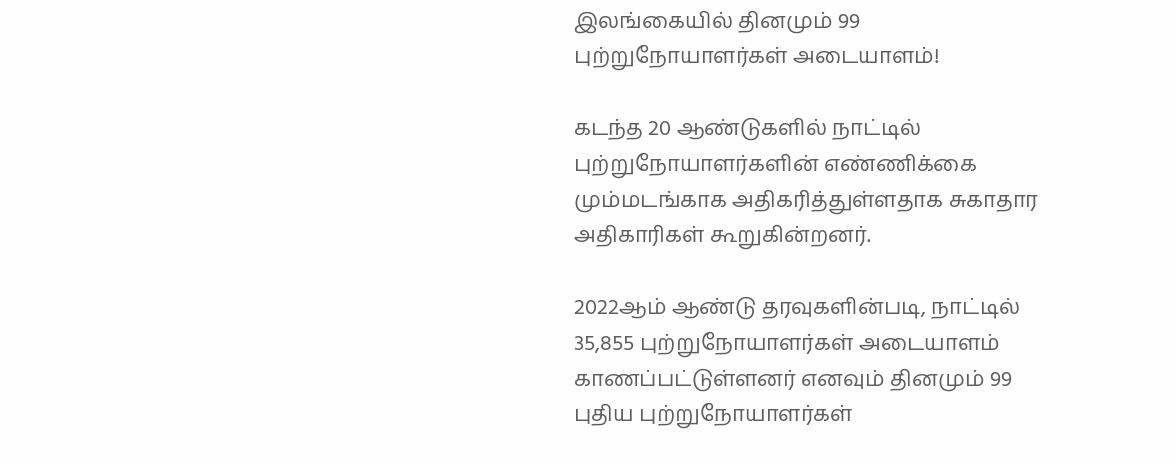இலங்கையில் தினமும் 99 புற்றுநோயாளர்கள் அடையாளம்!

கடந்த 20 ஆண்டுகளில் நாட்டில் புற்றுநோயாளர்களின் எண்ணிக்கை மும்மடங்காக அதிகரித்துள்ளதாக சுகாதார அதிகாரிகள் கூறுகின்றனர்.

2022ஆம் ஆண்டு தரவுகளின்படி, நாட்டில் 35,855 புற்றுநோயாளர்கள் அடையாளம் காணப்பட்டுள்ளனர் எனவும் தினமும் 99 புதிய புற்றுநோயாளர்கள்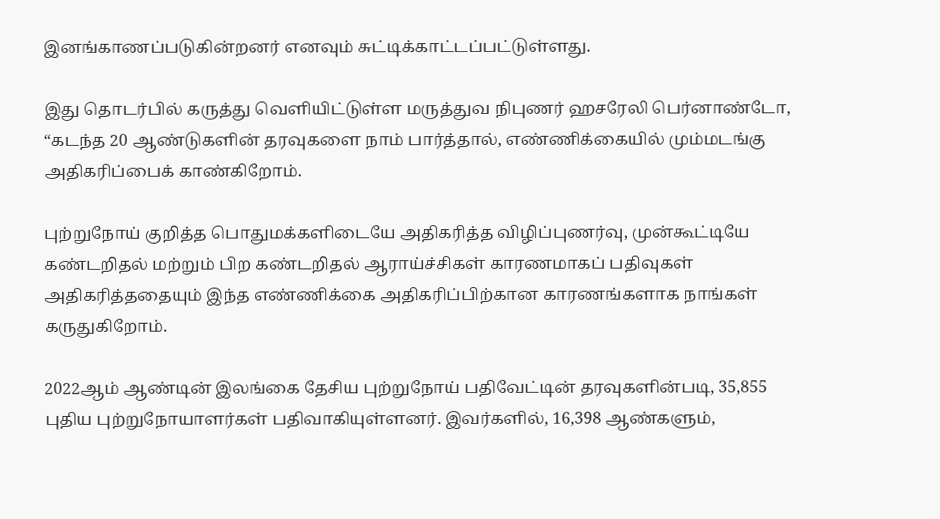இனங்காணப்படுகின்றனர் எனவும் சுட்டிக்காட்டப்பட்டுள்ளது.

இது தொடர்பில் கருத்து வெளியிட்டுள்ள மருத்துவ நிபுணர் ஹசரேலி பெர்னாண்டோ, “கடந்த 20 ஆண்டுகளின் தரவுகளை நாம் பார்த்தால், எண்ணிக்கையில் மும்மடங்கு அதிகரிப்பைக் காண்கிறோம்.

புற்றுநோய் குறித்த பொதுமக்களிடையே அதிகரித்த விழிப்புணர்வு, முன்கூட்டியே கண்டறிதல் மற்றும் பிற கண்டறிதல் ஆராய்ச்சிகள் காரணமாகப் பதிவுகள் அதிகரித்ததையும் இந்த எண்ணிக்கை அதிகரிப்பிற்கான காரணங்களாக நாங்கள் கருதுகிறோம்.

2022ஆம் ஆண்டின் இலங்கை தேசிய புற்றுநோய் பதிவேட்டின் தரவுகளின்படி, 35,855 புதிய புற்றுநோயாளர்கள் பதிவாகியுள்ளனர். இவர்களில், 16,398 ஆண்களும்,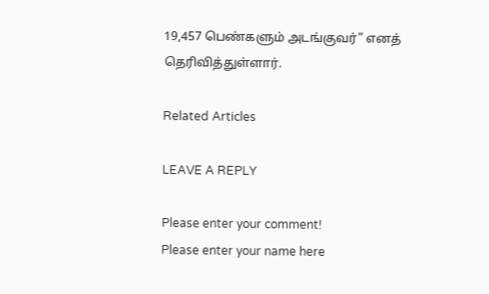19,457 பெண்களும் அடங்குவர்” எனத் தெரிவித்துள்ளார்.

Related Articles

LEAVE A REPLY

Please enter your comment!
Please enter your name here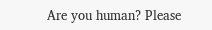Are you human? Please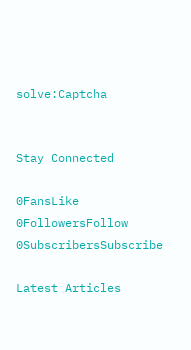solve:Captcha


Stay Connected

0FansLike
0FollowersFollow
0SubscribersSubscribe

Latest Articles